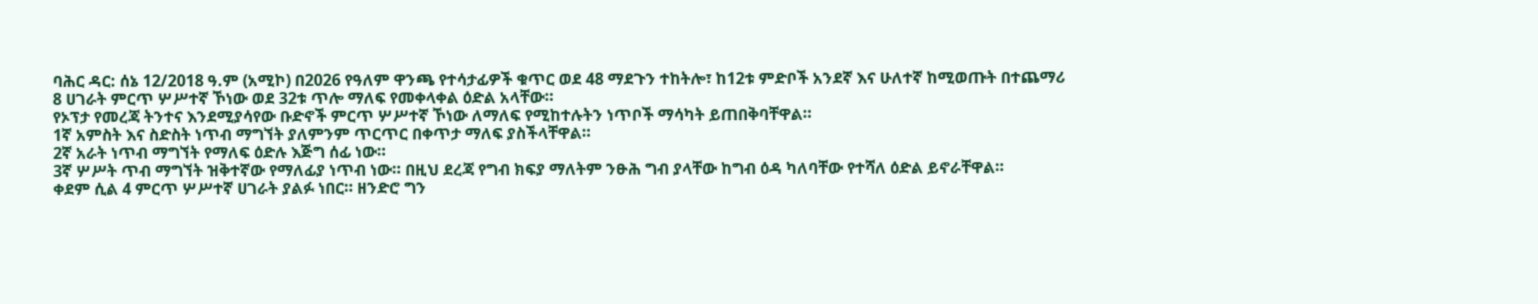ባሕር ዳር: ሰኔ 12/2018 ዓ.ም (አሚኮ) በ2026 የዓለም ዋንጫ የተሳታፊዎች ቁጥር ወደ 48 ማደጉን ተከትሎ፣ ከ12ቱ ምድቦች አንደኛ እና ሁለተኛ ከሚወጡት በተጨማሪ 8 ሀገራት ምርጥ ሦሥተኛ ኾነው ወደ 32ቱ ጥሎ ማለፍ የመቀላቀል ዕድል አላቸው።
የኦፕታ የመረጃ ትንተና እንደሚያሳየው ቡድኖች ምርጥ ሦሥተኛ ኾነው ለማለፍ የሚከተሉትን ነጥቦች ማሳካት ይጠበቅባቸዋል።
1ኛ አምስት እና ስድስት ነጥብ ማግኘት ያለምንም ጥርጥር በቀጥታ ማለፍ ያስችላቸዋል።
2ኛ አራት ነጥብ ማግኘት የማለፍ ዕድሉ እጅግ ሰፊ ነው።
3ኛ ሦሥት ጥብ ማግኘት ዝቅተኛው የማለፊያ ነጥብ ነው። በዚህ ደረጃ የግብ ክፍያ ማለትም ንፁሕ ግብ ያላቸው ከግብ ዕዳ ካለባቸው የተሻለ ዕድል ይኖራቸዋል።
ቀደም ሲል 4 ምርጥ ሦሥተኛ ሀገራት ያልፉ ነበር። ዘንድሮ ግን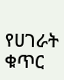የሀገራት ቁጥር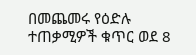በመጨመሩ የዕድሉ ተጠቃሚዎች ቁጥር ወደ 8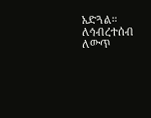አድጓል።
ለኅብረተሰብ ለውጥ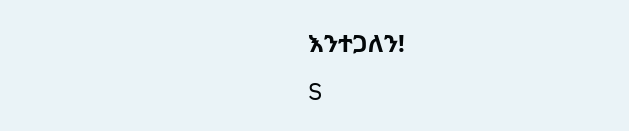እንተጋለን!
S